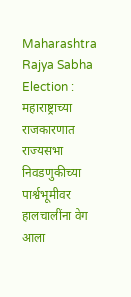Maharashtra Rajya Sabha Election : महाराष्ट्राच्या राजकारणात राज्यसभा निवडणुकीच्या पार्श्वभूमीवर हालचालींना वेग आला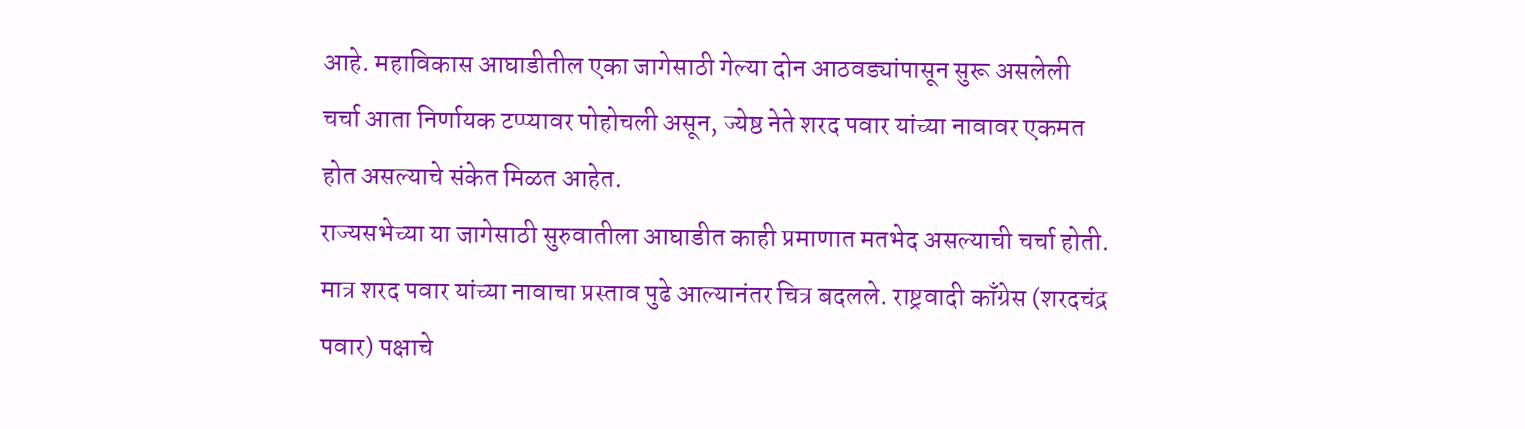आहे. महाविकास आघाडीतील एका जागेसाठी गेल्या दोन आठवड्यांपासून सुरू असलेली चर्चा आता निर्णायक टप्प्यावर पोहोचली असून, ज्येष्ठ नेते शरद पवार यांच्या नावावर एकमत होत असल्याचे संकेत मिळत आहेत.
राज्यसभेच्या या जागेसाठी सुरुवातीला आघाडीत काही प्रमाणात मतभेद असल्याची चर्चा होती. मात्र शरद पवार यांच्या नावाचा प्रस्ताव पुढे आल्यानंतर चित्र बदलले. राष्ट्रवादी काँग्रेस (शरदचंद्र पवार) पक्षाचे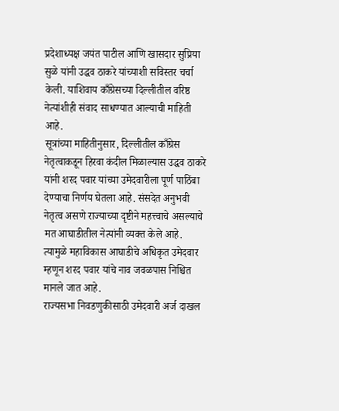प्रदेशाध्यक्ष जयंत पाटील आणि खासदार सुप्रिया सुळे यांनी उद्धव ठाकरे यांच्याशी सविस्तर चर्चा केली. याशिवाय काँग्रेसच्या दिल्लीतील वरिष्ठ नेत्यांशीही संवाद साधण्यात आल्याची माहिती आहे.
सूत्रांच्या माहितीनुसार, दिल्लीतील काँग्रेस नेतृत्वाकडून हिरवा कंदील मिळाल्यास उद्धव ठाकरे यांनी शरद पवार यांच्या उमेदवारीला पूर्ण पाठिंबा देण्याचा निर्णय घेतला आहे. संसदेत अनुभवी नेतृत्व असणे राज्याच्या दृष्टीने महत्त्वाचे असल्याचे मत आघाडीतील नेत्यांनी व्यक्त केले आहे. त्यामुळे महाविकास आघाडीचे अधिकृत उमेदवार म्हणून शरद पवार यांचे नाव जवळपास निश्चित मानले जात आहे.
राज्यसभा निवडणुकीसाठी उमेदवारी अर्ज दाखल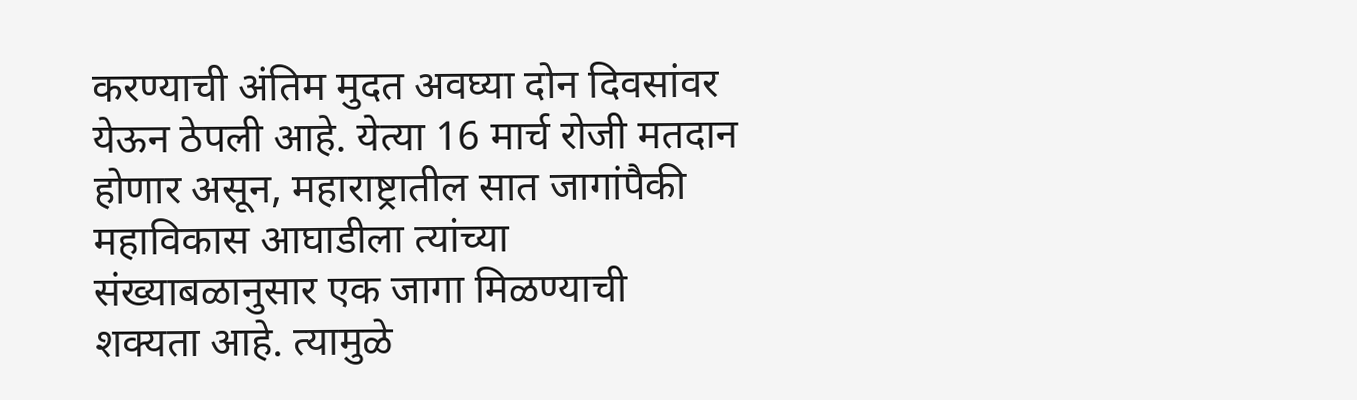करण्याची अंतिम मुदत अवघ्या दोन दिवसांवर येऊन ठेपली आहे. येत्या 16 मार्च रोजी मतदान होणार असून, महाराष्ट्रातील सात जागांपैकी महाविकास आघाडीला त्यांच्या संख्याबळानुसार एक जागा मिळण्याची शक्यता आहे. त्यामुळे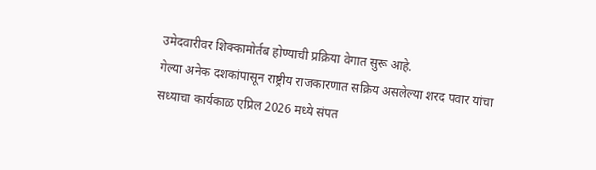उमेदवारीवर शिक्कामोर्तब होण्याची प्रक्रिया वेगात सुरू आहे.
गेल्या अनेक दशकांपासून राष्ट्रीय राजकारणात सक्रिय असलेल्या शरद पवार यांचा सध्याचा कार्यकाळ एप्रिल 2026 मध्ये संपत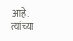आहे. त्यांच्या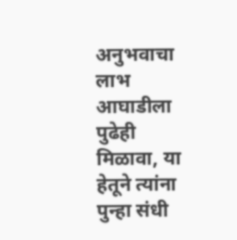अनुभवाचा लाभ आघाडीला पुढेही मिळावा, या हेतूने त्यांना पुन्हा संधी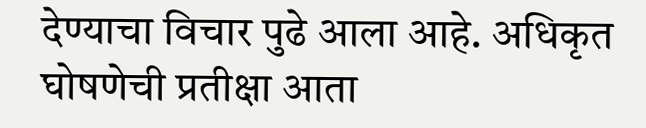देण्याचा विचार पुढे आला आहे. अधिकृत घोषणेची प्रतीक्षा आता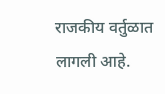राजकीय वर्तुळात लागली आहे.